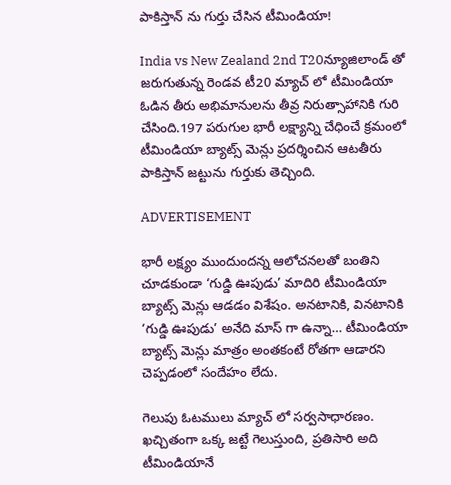పాకిస్తాన్ ను గుర్తు చేసిన టీమిండియా!

India vs New Zealand 2nd T20న్యూజిలాండ్ తో జరుగుతున్న రెండవ టీ20 మ్యాచ్ లో టీమిండియా ఓడిన తీరు అభిమానులను తీవ్ర నిరుత్సాహానికి గురి చేసింది.197 పరుగుల భారీ లక్ష్యాన్ని చేధించే క్రమంలో టీమిండియా బ్యాట్స్ మెన్లు ప్రదర్శించిన ఆటతీరు పాకిస్తాన్ జట్టును గుర్తుకు తెచ్చింది.

ADVERTISEMENT

భారీ లక్ష్యం ముందుందన్న ఆలోచనలతో బంతిని చూడకుండా ‘గుడ్డి ఊపుడు’ మాదిరి టీమిండియా బ్యాట్స్ మెన్లు ఆడడం విశేషం. అనటానికి, వినటానికి ‘గుడ్డి ఊపుడు’ అనేది మాస్ గా ఉన్నా… టీమిండియా బ్యాట్స్ మెన్లు మాత్రం అంతకంటే రోతగా ఆడారని చెప్పడంలో సందేహం లేదు.

గెలుపు ఓటములు మ్యాచ్ లో సర్వసాధారణం. ఖచ్చితంగా ఒక్క జట్టే గెలుస్తుంది, ప్రతిసారి అది టీమిండియానే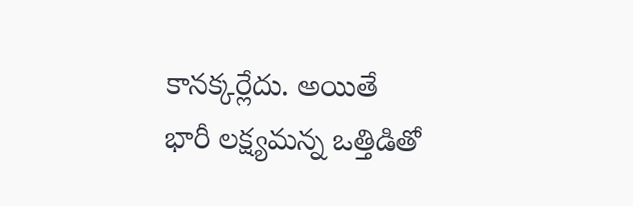కానక్కర్లేదు. అయితే భారీ లక్ష్యమన్న ఒత్తిడితో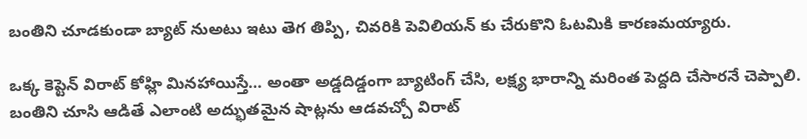బంతిని చూడకుండా బ్యాట్ నుఅటు ఇటు తెగ తిప్పి, చివరికి పెవిలియన్ కు చేరుకొని ఓటమికి కారణమయ్యారు.

ఒక్క కెప్టెన్ విరాట్ కోహ్లి మినహాయిస్తే… అంతా అడ్డదిడ్డంగా బ్యాటింగ్ చేసి, లక్ష్య భారాన్ని మరింత పెద్దది చేసారనే చెప్పాలి. బంతిని చూసి ఆడితే ఎలాంటి అద్భుతమైన షాట్లను ఆడవచ్చో విరాట్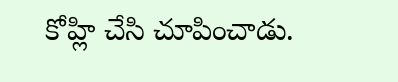కోహ్లి చేసి చూపించాడు.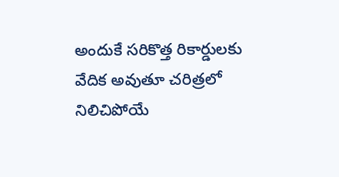అందుకే సరికొత్త రికార్డులకు వేదిక అవుతూ చరిత్రలో నిలిచిపోయే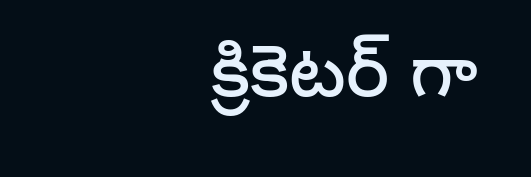క్రికెటర్ గా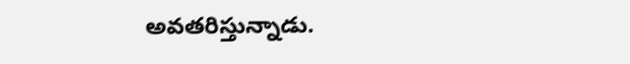అవతరిస్తున్నాడు.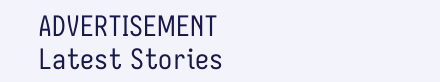ADVERTISEMENT
Latest Stories